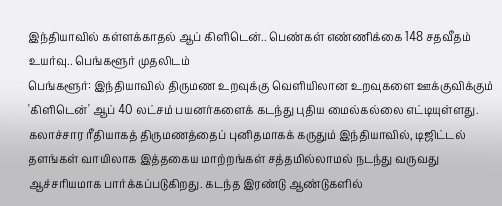இந்தியாவில் கள்ளக்காதல் ஆப் கிளிடென்.. பெண்கள் எண்ணிக்கை 148 சதவீதம் உயர்வு.. பெங்களூர் முதலிடம்
பெங்களூர்: இந்தியாவில் திருமண உறவுக்கு வெளியிலான உறவுகளை ஊக்குவிக்கும் 'கிளிடென்' ஆப் 40 லட்சம் பயனர்களைக் கடந்து புதிய மைல்கல்லை எட்டியுள்ளது. கலாச்சார ரீதியாகத் திருமணத்தைப் புனிதமாகக் கருதும் இந்தியாவில், டிஜிட்டல் தளங்கள் வாயிலாக இத்தகைய மாற்றங்கள் சத்தமில்லாமல் நடந்து வருவது ஆச்சரியமாக பார்க்கப்படுகிறது. கடந்த இரண்டு ஆண்டுகளில்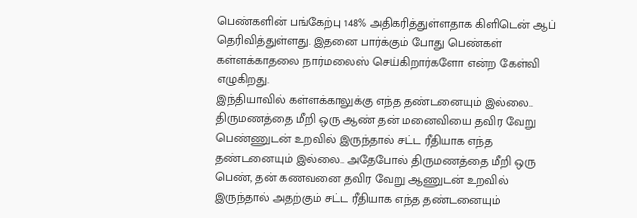பெண்களின் பங்கேற்பு 148% அதிகரித்துள்ளதாக கிளிடென் ஆப் தெரிவித்துள்ளது. இதனை பார்க்கும் போது பெண்கள் கள்ளக்காதலை நார்மலைஸ் செய்கிறார்களோ என்ற கேள்வி எழுகிறது.
இந்தியாவில் கள்ளக்காலுக்கு எந்த தண்டனையும் இல்லை.. திருமணத்தை மீறி ஒரு ஆண் தன் மனைவியை தவிர வேறு பெண்ணுடன் உறவில் இருந்தால் சட்ட ரீதியாக எந்த தண்டனையும் இல்லை.. அதேபோல் திருமணத்தை மீறி ஒரு பெண், தன் கணவனை தவிர வேறு ஆணுடன் உறவில் இருந்தால் அதற்கும் சட்ட ரீதியாக எந்த தண்டனையும்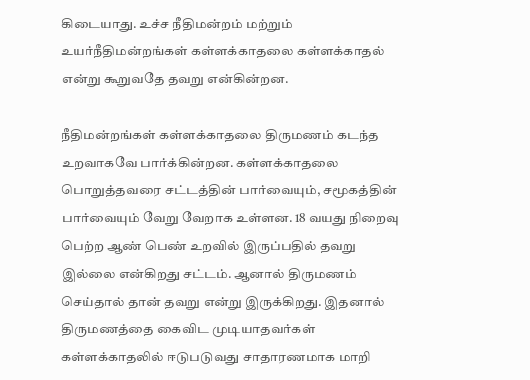கிடையாது. உச்ச நீதிமன்றம் மற்றும் உயர்நீதிமன்றங்கள் கள்ளக்காதலை கள்ளக்காதல் என்று கூறுவதே தவறு என்கின்றன.

நீதிமன்றங்கள் கள்ளக்காதலை திருமணம் கடந்த உறவாகவே பார்க்கின்றன. கள்ளக்காதலை பொறுத்தவரை சட்டத்தின் பார்வையும், சமூகத்தின் பார்வையும் வேறு வேறாக உள்ளன. 18 வயது நிறைவு பெற்ற ஆண் பெண் உறவில் இருப்பதில் தவறு இல்லை என்கிறது சட்டம். ஆனால் திருமணம் செய்தால் தான் தவறு என்று இருக்கிறது. இதனால் திருமணத்தை கைவிட முடியாதவர்கள் கள்ளக்காதலில் ஈடுபடுவது சாதாரணமாக மாறி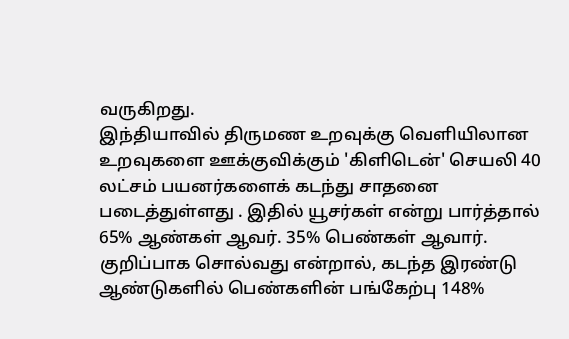வருகிறது.
இந்தியாவில் திருமண உறவுக்கு வெளியிலான உறவுகளை ஊக்குவிக்கும் 'கிளிடென்' செயலி 40 லட்சம் பயனர்களைக் கடந்து சாதனை படைத்துள்ளது . இதில் யூசர்கள் என்று பார்த்தால் 65% ஆண்கள் ஆவர். 35% பெண்கள் ஆவார். குறிப்பாக சொல்வது என்றால், கடந்த இரண்டு ஆண்டுகளில் பெண்களின் பங்கேற்பு 148%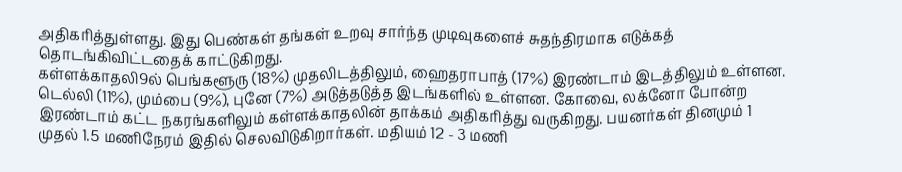அதிகரித்துள்ளது. இது பெண்கள் தங்கள் உறவு சார்ந்த முடிவுகளைச் சுதந்திரமாக எடுக்கத் தொடங்கிவிட்டதைக் காட்டுகிறது.
கள்ளக்காதலி9ல் பெங்களூரு (18%) முதலிடத்திலும், ஹைதராபாத் (17%) இரண்டாம் இடத்திலும் உள்ளன. டெல்லி (11%), மும்பை (9%), புனே (7%) அடுத்தடுத்த இடங்களில் உள்ளன. கோவை, லக்னோ போன்ற இரண்டாம் கட்ட நகரங்களிலும் கள்ளக்காதலின் தாக்கம் அதிகரித்து வருகிறது. பயனர்கள் தினமும் 1 முதல் 1.5 மணிநேரம் இதில் செலவிடுகிறார்கள். மதியம் 12 - 3 மணி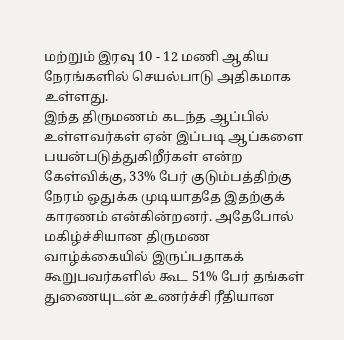மற்றும் இரவு 10 - 12 மணி ஆகிய நேரங்களில் செயல்பாடு அதிகமாக உள்ளது.
இந்த திருமணம் கடந்த ஆப்பில் உள்ளவர்கள் ஏன் இப்படி ஆப்களை பயன்படுத்துகிறீர்கள் என்ற கேள்விக்கு, 33% பேர் குடும்பத்திற்கு நேரம் ஒதுக்க முடியாததே இதற்குக் காரணம் என்கின்றனர். அதேபோல் மகிழ்ச்சியான திருமண வாழ்க்கையில் இருப்பதாகக் கூறுபவர்களில் கூட 51% பேர் தங்கள் துணையுடன் உணர்ச்சி ரீதியான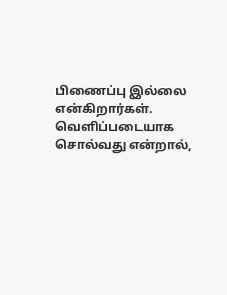பிணைப்பு இல்லை என்கிறார்கள். வெளிப்படையாக சொல்வது என்றால்,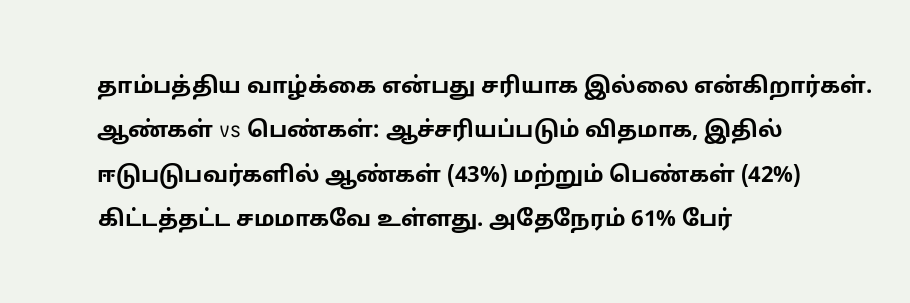தாம்பத்திய வாழ்க்கை என்பது சரியாக இல்லை என்கிறார்கள்.
ஆண்கள் vs பெண்கள்: ஆச்சரியப்படும் விதமாக, இதில் ஈடுபடுபவர்களில் ஆண்கள் (43%) மற்றும் பெண்கள் (42%) கிட்டத்தட்ட சமமாகவே உள்ளது. அதேநேரம் 61% பேர்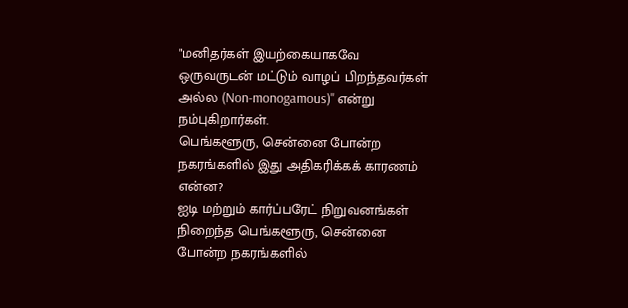"மனிதர்கள் இயற்கையாகவே ஒருவருடன் மட்டும் வாழப் பிறந்தவர்கள் அல்ல (Non-monogamous)" என்று நம்புகிறார்கள்.
பெங்களூரு, சென்னை போன்ற நகரங்களில் இது அதிகரிக்கக் காரணம் என்ன?
ஐடி மற்றும் கார்ப்பரேட் நிறுவனங்கள் நிறைந்த பெங்களூரு, சென்னை போன்ற நகரங்களில்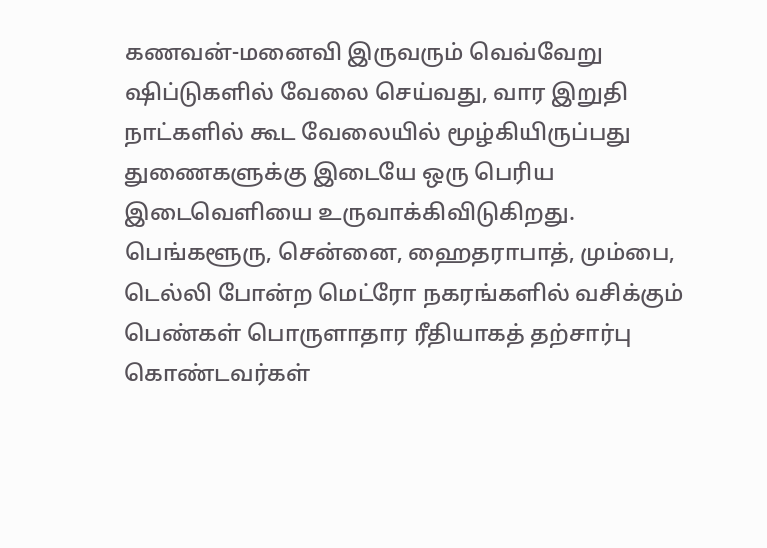கணவன்-மனைவி இருவரும் வெவ்வேறு ஷிப்டுகளில் வேலை செய்வது, வார இறுதி நாட்களில் கூட வேலையில் மூழ்கியிருப்பது துணைகளுக்கு இடையே ஒரு பெரிய இடைவெளியை உருவாக்கிவிடுகிறது.
பெங்களூரு, சென்னை, ஹைதராபாத், மும்பை, டெல்லி போன்ற மெட்ரோ நகரங்களில் வசிக்கும் பெண்கள் பொருளாதார ரீதியாகத் தற்சார்பு கொண்டவர்கள்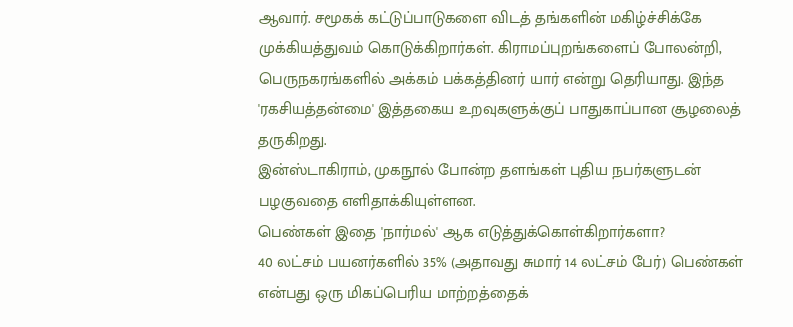ஆவார். சமூகக் கட்டுப்பாடுகளை விடத் தங்களின் மகிழ்ச்சிக்கே முக்கியத்துவம் கொடுக்கிறார்கள். கிராமப்புறங்களைப் போலன்றி, பெருநகரங்களில் அக்கம் பக்கத்தினர் யார் என்று தெரியாது. இந்த 'ரகசியத்தன்மை' இத்தகைய உறவுகளுக்குப் பாதுகாப்பான சூழலைத் தருகிறது.
இன்ஸ்டாகிராம், முகநூல் போன்ற தளங்கள் புதிய நபர்களுடன் பழகுவதை எளிதாக்கியுள்ளன.
பெண்கள் இதை 'நார்மல்' ஆக எடுத்துக்கொள்கிறார்களா?
40 லட்சம் பயனர்களில் 35% (அதாவது சுமார் 14 லட்சம் பேர்) பெண்கள் என்பது ஒரு மிகப்பெரிய மாற்றத்தைக்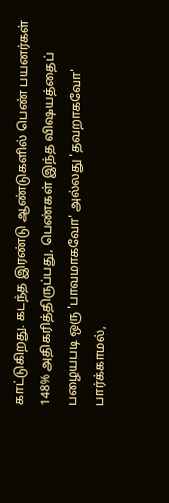காட்டுகிறது. கடந்த இரண்டு ஆண்டுகளில் பெண் பயனர்கள் 148% அதிகரித்திருப்பது, பெண்கள் இந்த விஷயத்தைப் பழையபடி ஒரு 'பாவமாகவோ' அல்லது 'தவறாகவோ' பார்க்காமல்,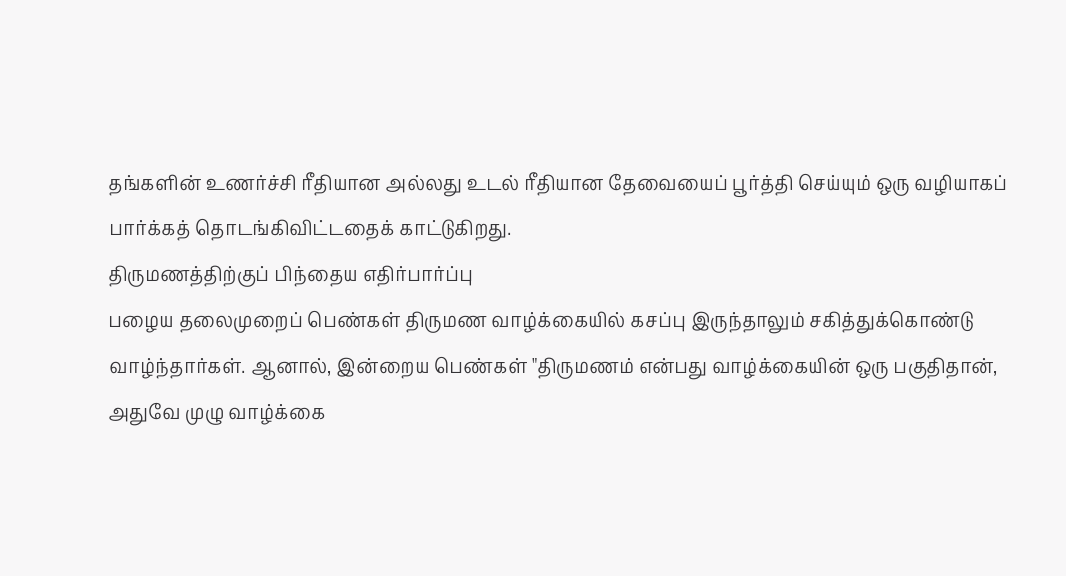தங்களின் உணர்ச்சி ரீதியான அல்லது உடல் ரீதியான தேவையைப் பூர்த்தி செய்யும் ஒரு வழியாகப் பார்க்கத் தொடங்கிவிட்டதைக் காட்டுகிறது.
திருமணத்திற்குப் பிந்தைய எதிர்பார்ப்பு
பழைய தலைமுறைப் பெண்கள் திருமண வாழ்க்கையில் கசப்பு இருந்தாலும் சகித்துக்கொண்டு வாழ்ந்தார்கள். ஆனால், இன்றைய பெண்கள் "திருமணம் என்பது வாழ்க்கையின் ஒரு பகுதிதான், அதுவே முழு வாழ்க்கை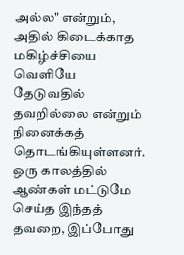அல்ல" என்றும், அதில் கிடைக்காத மகிழ்ச்சியை வெளியே தேடுவதில் தவறில்லை என்றும் நினைக்கத் தொடங்கியுள்ளனர். ஒரு காலத்தில் ஆண்கள் மட்டுமே செய்த இந்தத் தவறை, இப்போது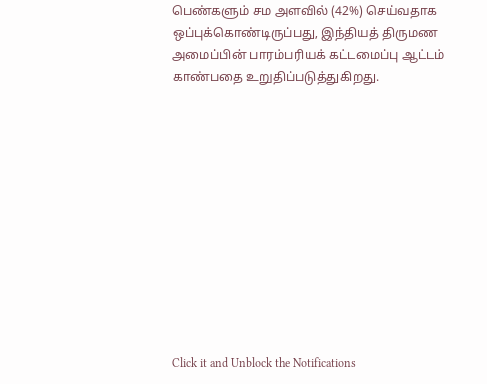பெண்களும் சம அளவில் (42%) செய்வதாக ஒப்புக்கொண்டிருப்பது, இந்தியத் திருமண அமைப்பின் பாரம்பரியக் கட்டமைப்பு ஆட்டம் காண்பதை உறுதிப்படுத்துகிறது.












Click it and Unblock the Notifications